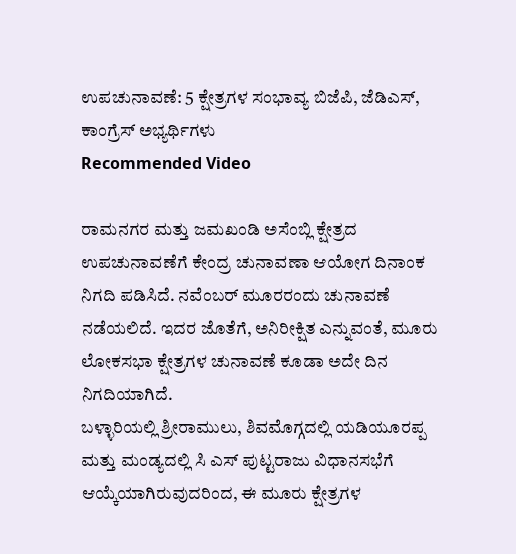ಉಪಚುನಾವಣೆ: 5 ಕ್ಷೇತ್ರಗಳ ಸಂಭಾವ್ಯ ಬಿಜೆಪಿ, ಜೆಡಿಎಸ್, ಕಾಂಗ್ರೆಸ್ ಅಭ್ಯರ್ಥಿಗಳು
Recommended Video

ರಾಮನಗರ ಮತ್ತು ಜಮಖಂಡಿ ಅಸೆಂಬ್ಲಿ ಕ್ಷೇತ್ರದ ಉಪಚುನಾವಣೆಗೆ ಕೇಂದ್ರ ಚುನಾವಣಾ ಆಯೋಗ ದಿನಾಂಕ ನಿಗದಿ ಪಡಿಸಿದೆ. ನವೆಂಬರ್ ಮೂರರಂದು ಚುನಾವಣೆ ನಡೆಯಲಿದೆ. ಇದರ ಜೊತೆಗೆ, ಅನಿರೀಕ್ಷಿತ ಎನ್ನುವಂತೆ, ಮೂರು ಲೋಕಸಭಾ ಕ್ಷೇತ್ರಗಳ ಚುನಾವಣೆ ಕೂಡಾ ಅದೇ ದಿನ ನಿಗದಿಯಾಗಿದೆ.
ಬಳ್ಳಾರಿಯಲ್ಲಿ ಶ್ರೀರಾಮುಲು, ಶಿವಮೊಗ್ಗದಲ್ಲಿ ಯಡಿಯೂರಪ್ಪ ಮತ್ತು ಮಂಡ್ಯದಲ್ಲಿ ಸಿ ಎಸ್ ಪುಟ್ಟರಾಜು ವಿಧಾನಸಭೆಗೆ ಆಯ್ಕೆಯಾಗಿರುವುದರಿಂದ, ಈ ಮೂರು ಕ್ಷೇತ್ರಗಳ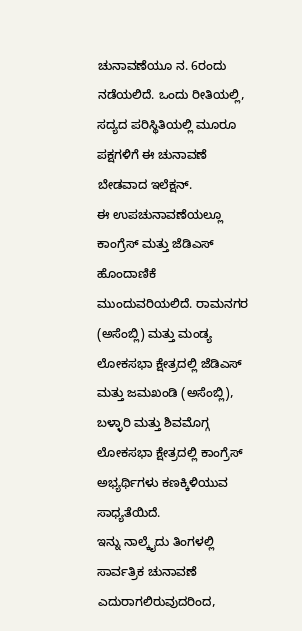ಚುನಾವಣೆಯೂ ನ. 6ರಂದು ನಡೆಯಲಿದೆ. ಒಂದು ರೀತಿಯಲ್ಲಿ, ಸದ್ಯದ ಪರಿಸ್ಥಿತಿಯಲ್ಲಿ ಮೂರೂ ಪಕ್ಷಗಳಿಗೆ ಈ ಚುನಾವಣೆ ಬೇಡವಾದ ಇಲೆಕ್ಷನ್.
ಈ ಉಪಚುನಾವಣೆಯಲ್ಲೂ ಕಾಂಗ್ರೆಸ್ ಮತ್ತು ಜೆಡಿಎಸ್ ಹೊಂದಾಣಿಕೆ ಮುಂದುವರಿಯಲಿದೆ. ರಾಮನಗರ (ಅಸೆಂಬ್ಲಿ) ಮತ್ತು ಮಂಡ್ಯ ಲೋಕಸಭಾ ಕ್ಷೇತ್ರದಲ್ಲಿ ಜೆಡಿಎಸ್ ಮತ್ತು ಜಮಖಂಡಿ (ಅಸೆಂಬ್ಲಿ), ಬಳ್ಳಾರಿ ಮತ್ತು ಶಿವಮೊಗ್ಗ ಲೋಕಸಭಾ ಕ್ಷೇತ್ರದಲ್ಲಿ ಕಾಂಗ್ರೆಸ್ ಅಭ್ಯರ್ಥಿಗಳು ಕಣಕ್ಕಿಳಿಯುವ ಸಾಧ್ಯತೆಯಿದೆ.
ಇನ್ನು ನಾಲ್ಕೈದು ತಿಂಗಳಲ್ಲಿ ಸಾರ್ವತ್ರಿಕ ಚುನಾವಣೆ ಎದುರಾಗಲಿರುವುದರಿಂದ,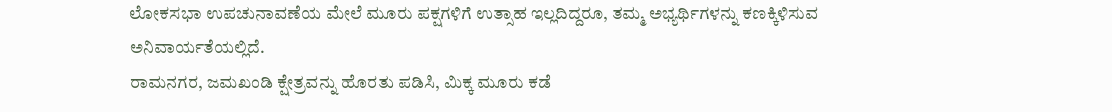ಲೋಕಸಭಾ ಉಪಚುನಾವಣೆಯ ಮೇಲೆ ಮೂರು ಪಕ್ಷಗಳಿಗೆ ಉತ್ಸಾಹ ಇಲ್ಲದಿದ್ದರೂ, ತಮ್ಮ ಅಭ್ಯರ್ಥಿಗಳನ್ನು ಕಣಕ್ಕಿಳಿಸುವ ಅನಿವಾರ್ಯತೆಯಲ್ಲಿದೆ.
ರಾಮನಗರ, ಜಮಖಂಡಿ ಕ್ಷೇತ್ರವನ್ನು ಹೊರತು ಪಡಿಸಿ, ಮಿಕ್ಕ ಮೂರು ಕಡೆ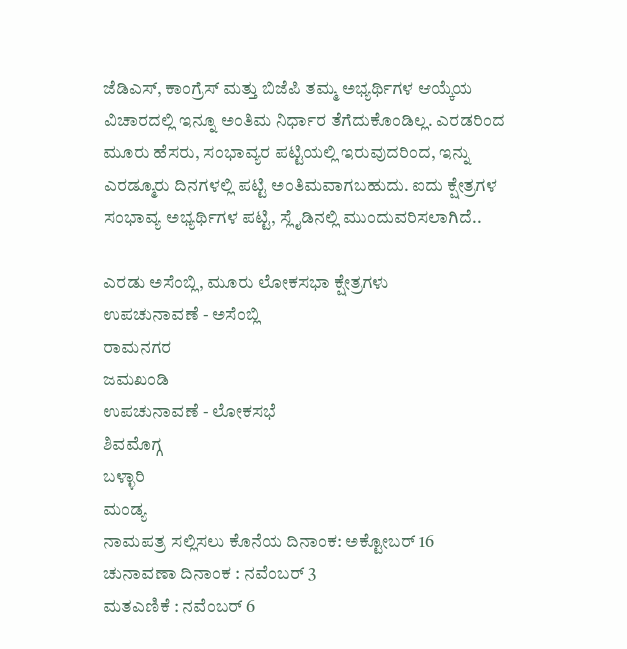ಜೆಡಿಎಸ್, ಕಾಂಗ್ರೆಸ್ ಮತ್ತು ಬಿಜೆಪಿ ತಮ್ಮ ಅಭ್ಯರ್ಥಿಗಳ ಆಯ್ಕೆಯ ವಿಚಾರದಲ್ಲಿ ಇನ್ನೂ ಅಂತಿಮ ನಿರ್ಧಾರ ತೆಗೆದುಕೊಂಡಿಲ್ಲ. ಎರಡರಿಂದ ಮೂರು ಹೆಸರು, ಸಂಭಾವ್ಯರ ಪಟ್ಟಿಯಲ್ಲಿ ಇರುವುದರಿಂದ, ಇನ್ನು ಎರಡ್ಮೂರು ದಿನಗಳಲ್ಲಿ ಪಟ್ಟಿ ಅಂತಿಮವಾಗಬಹುದು. ಐದು ಕ್ಷೇತ್ರಗಳ ಸಂಭಾವ್ಯ ಅಭ್ಯರ್ಥಿಗಳ ಪಟ್ಟಿ, ಸ್ಲೈಡಿನಲ್ಲಿ ಮುಂದುವರಿಸಲಾಗಿದೆ..

ಎರಡು ಅಸೆಂಬ್ಲಿ, ಮೂರು ಲೋಕಸಭಾ ಕ್ಷೇತ್ರಗಳು
ಉಪಚುನಾವಣೆ - ಅಸೆಂಬ್ಲಿ
ರಾಮನಗರ
ಜಮಖಂಡಿ
ಉಪಚುನಾವಣೆ - ಲೋಕಸಭೆ
ಶಿವಮೊಗ್ಗ
ಬಳ್ಳಾರಿ
ಮಂಡ್ಯ
ನಾಮಪತ್ರ ಸಲ್ಲಿಸಲು ಕೊನೆಯ ದಿನಾಂಕ: ಅಕ್ಟೋಬರ್ 16
ಚುನಾವಣಾ ದಿನಾಂಕ : ನವೆಂಬರ್ 3
ಮತಎಣಿಕೆ : ನವೆಂಬರ್ 6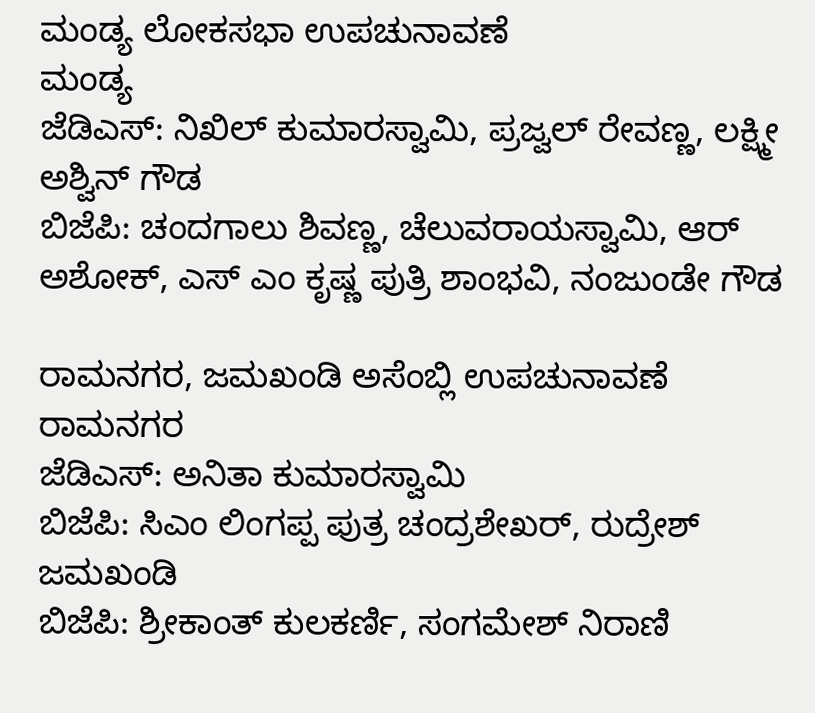ಮಂಡ್ಯ ಲೋಕಸಭಾ ಉಪಚುನಾವಣೆ
ಮಂಡ್ಯ
ಜೆಡಿಎಸ್: ನಿಖಿಲ್ ಕುಮಾರಸ್ವಾಮಿ, ಪ್ರಜ್ವಲ್ ರೇವಣ್ಣ, ಲಕ್ಷ್ಮೀ ಅಶ್ವಿನ್ ಗೌಡ
ಬಿಜೆಪಿ: ಚಂದಗಾಲು ಶಿವಣ್ಣ, ಚೆಲುವರಾಯಸ್ವಾಮಿ, ಆರ್ ಅಶೋಕ್, ಎಸ್ ಎಂ ಕೃಷ್ಣ ಪುತ್ರಿ ಶಾಂಭವಿ, ನಂಜುಂಡೇ ಗೌಡ

ರಾಮನಗರ, ಜಮಖಂಡಿ ಅಸೆಂಬ್ಲಿ ಉಪಚುನಾವಣೆ
ರಾಮನಗರ
ಜೆಡಿಎಸ್: ಅನಿತಾ ಕುಮಾರಸ್ವಾಮಿ
ಬಿಜೆಪಿ: ಸಿಎಂ ಲಿಂಗಪ್ಪ ಪುತ್ರ ಚಂದ್ರಶೇಖರ್, ರುದ್ರೇಶ್
ಜಮಖಂಡಿ
ಬಿಜೆಪಿ: ಶ್ರೀಕಾಂತ್ ಕುಲಕರ್ಣಿ, ಸಂಗಮೇಶ್ ನಿರಾಣಿ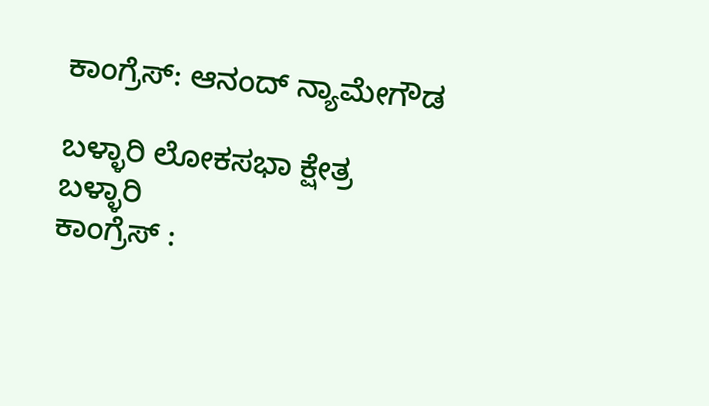ಕಾಂಗ್ರೆಸ್: ಆನಂದ್ ನ್ಯಾಮೇಗೌಡ

ಬಳ್ಳಾರಿ ಲೋಕಸಭಾ ಕ್ಷೇತ್ರ
ಬಳ್ಳಾರಿ
ಕಾಂಗ್ರೆಸ್ :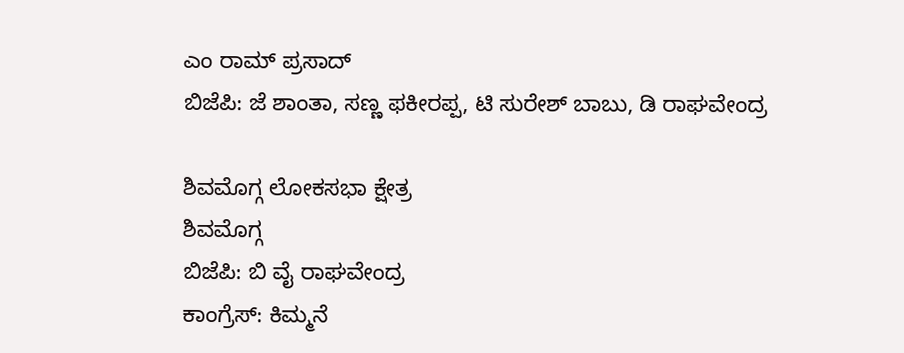ಎಂ ರಾಮ್ ಪ್ರಸಾದ್
ಬಿಜೆಪಿ: ಜೆ ಶಾಂತಾ, ಸಣ್ಣ ಫಕೀರಪ್ಪ, ಟಿ ಸುರೇಶ್ ಬಾಬು, ಡಿ ರಾಘವೇಂದ್ರ

ಶಿವಮೊಗ್ಗ ಲೋಕಸಭಾ ಕ್ಷೇತ್ರ
ಶಿವಮೊಗ್ಗ
ಬಿಜೆಪಿ: ಬಿ ವೈ ರಾಘವೇಂದ್ರ
ಕಾಂಗ್ರೆಸ್: ಕಿಮ್ಮನೆ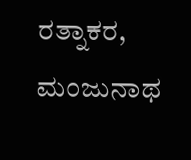ರತ್ನಾಕರ, ಮಂಜುನಾಥ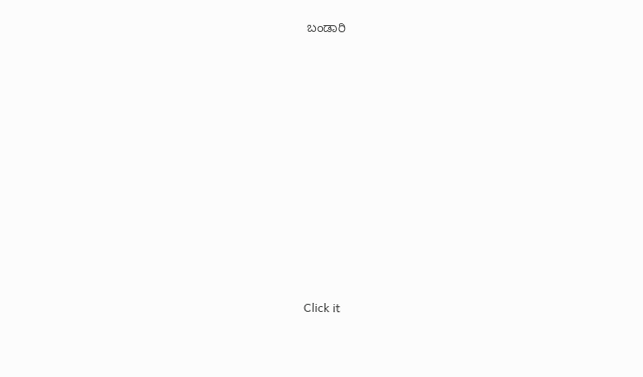ಬಂಡಾರಿ












Click it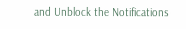and Unblock the Notifications